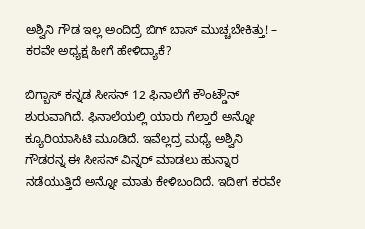ಅಶ್ವಿನಿ ಗೌಡ ಇಲ್ಲ ಅಂದಿದ್ರೆ ಬಿಗ್ ಬಾಸ್ ಮುಚ್ಚಬೇಕಿತ್ತು! – ಕರವೇ ಅಧ್ಯಕ್ಷ ಹೀಗೆ ಹೇಳಿದ್ಯಾಕೆ?

ಬಿಗ್ಬಾಸ್ ಕನ್ನಡ ಸೀಸನ್ 12 ಫಿನಾಲೆಗೆ ಕೌಂಟ್ಡೌನ್ ಶುರುವಾಗಿದೆ. ಫಿನಾಲೆಯಲ್ಲಿ ಯಾರು ಗೆಲ್ತಾರೆ ಅನ್ನೋ ಕ್ಯೂರಿಯಾಸಿಟಿ ಮೂಡಿದೆ. ಇವೆಲ್ಲದ್ರ ಮಧ್ಯೆ ಅಶ್ವಿನಿ ಗೌಡರನ್ನ ಈ ಸೀಸನ್ ವಿನ್ನರ್ ಮಾಡಲು ಹುನ್ನಾರ ನಡೆಯುತ್ತಿದೆ ಅನ್ನೋ ಮಾತು ಕೇಳಿಬಂದಿದೆ. ಇದೀಗ ಕರವೇ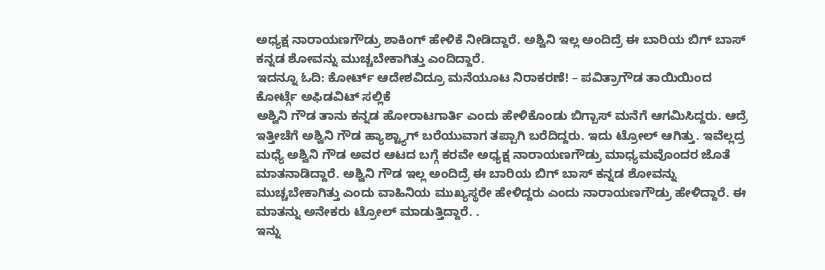ಅಧ್ಯಕ್ಷ ನಾರಾಯಣಗೌಡ್ರು ಶಾಕಿಂಗ್ ಹೇಳಿಕೆ ನೀಡಿದ್ದಾರೆ. ಅಶ್ವಿನಿ ಇಲ್ಲ ಅಂದಿದ್ರೆ ಈ ಬಾರಿಯ ಬಿಗ್ ಬಾಸ್ ಕನ್ನಡ ಶೋವನ್ನು ಮುಚ್ಚಬೇಕಾಗಿತ್ತು ಎಂದಿದ್ದಾರೆ.
ಇದನ್ನೂ ಓದಿ: ಕೋರ್ಟ್ ಆದೇಶವಿದ್ರೂ ಮನೆಯೂಟ ನಿರಾಕರಣೆ! – ಪವಿತ್ರಾಗೌಡ ತಾಯಿಯಿಂದ ಕೋರ್ಟ್ಗೆ ಅಫಿಡವಿಟ್ ಸಲ್ಲಿಕೆ
ಅಶ್ವಿನಿ ಗೌಡ ತಾನು ಕನ್ನಡ ಹೋರಾಟಗಾರ್ತಿ ಎಂದು ಹೇಳಿಕೊಂಡು ಬಿಗ್ಬಾಸ್ ಮನೆಗೆ ಆಗಮಿಸಿದ್ದರು. ಆದ್ರೆ ಇತ್ತೀಚೆಗೆ ಅಶ್ವಿನಿ ಗೌಡ ಹ್ಯಾಶ್ಟ್ಯಾಗ್ ಬರೆಯುವಾಗ ತಪ್ಪಾಗಿ ಬರೆದಿದ್ದರು. ಇದು ಟ್ರೋಲ್ ಆಗಿತ್ತು. ಇವೆಲ್ಲದ್ರ ಮಧ್ಯೆ ಅಶ್ವಿನಿ ಗೌಡ ಅವರ ಆಟದ ಬಗ್ಗೆ ಕರವೇ ಅಧ್ಯಕ್ಷ ನಾರಾಯಣಗೌಡ್ರು ಮಾಧ್ಯಮವೊಂದರ ಜೊತೆ ಮಾತನಾಡಿದ್ದಾರೆ. ಅಶ್ವಿನಿ ಗೌಡ ಇಲ್ಲ ಅಂದಿದ್ರೆ ಈ ಬಾರಿಯ ಬಿಗ್ ಬಾಸ್ ಕನ್ನಡ ಶೋವನ್ನು ಮುಚ್ಚಬೇಕಾಗಿತ್ತು ಎಂದು ವಾಹಿನಿಯ ಮುಖ್ಯಸ್ಥರೇ ಹೇಳಿದ್ದರು ಎಂದು ನಾರಾಯಣಗೌಡ್ರು ಹೇಳಿದ್ದಾರೆ. ಈ ಮಾತನ್ನು ಅನೇಕರು ಟ್ರೋಲ್ ಮಾಡುತ್ತಿದ್ದಾರೆ. .
ಇನ್ನು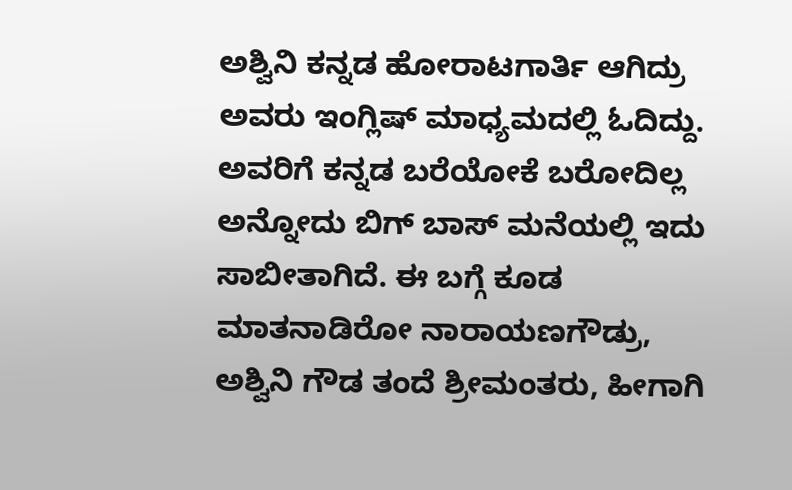ಅಶ್ವಿನಿ ಕನ್ನಡ ಹೋರಾಟಗಾರ್ತಿ ಆಗಿದ್ರು ಅವರು ಇಂಗ್ಲಿಷ್ ಮಾಧ್ಯಮದಲ್ಲಿ ಓದಿದ್ದು. ಅವರಿಗೆ ಕನ್ನಡ ಬರೆಯೋಕೆ ಬರೋದಿಲ್ಲ ಅನ್ನೋದು ಬಿಗ್ ಬಾಸ್ ಮನೆಯಲ್ಲಿ ಇದು ಸಾಬೀತಾಗಿದೆ. ಈ ಬಗ್ಗೆ ಕೂಡ ಮಾತನಾಡಿರೋ ನಾರಾಯಣಗೌಡ್ರು, ಅಶ್ವಿನಿ ಗೌಡ ತಂದೆ ಶ್ರೀಮಂತರು, ಹೀಗಾಗಿ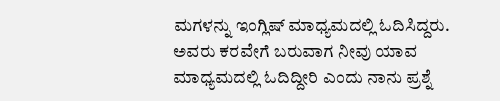ಮಗಳನ್ನು ಇಂಗ್ಲಿಷ್ ಮಾಧ್ಯಮದಲ್ಲಿ ಓದಿಸಿದ್ದರು. ಅವರು ಕರವೇಗೆ ಬರುವಾಗ ನೀವು ಯಾವ ಮಾಧ್ಯಮದಲ್ಲಿ ಓದಿದ್ದೀರಿ ಎಂದು ನಾನು ಪ್ರಶ್ನೆ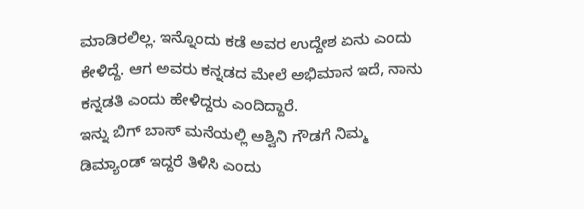ಮಾಡಿರಲಿಲ್ಲ. ಇನ್ನೊಂದು ಕಡೆ ಅವರ ಉದ್ದೇಶ ಏನು ಎಂದು ಕೇಳಿದ್ದೆ. ಆಗ ಅವರು ಕನ್ನಡದ ಮೇಲೆ ಅಭಿಮಾನ ಇದೆ, ನಾನು ಕನ್ನಡತಿ ಎಂದು ಹೇಳಿದ್ದರು ಎಂದಿದ್ದಾರೆ.
ಇನ್ನು ಬಿಗ್ ಬಾಸ್ ಮನೆಯಲ್ಲಿ ಅಶ್ವಿನಿ ಗೌಡಗೆ ನಿಮ್ಮ ಡಿಮ್ಯಾಂಡ್ ಇದ್ದರೆ ತಿಳಿಸಿ ಎಂದು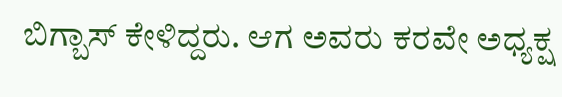ಬಿಗ್ಬಾಸ್ ಕೇಳಿದ್ದರು. ಆಗ ಅವರು ಕರವೇ ಅಧ್ಯಕ್ಷ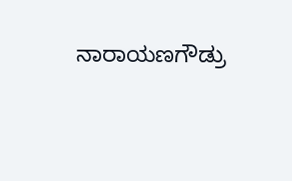ನಾರಾಯಣಗೌಡ್ರು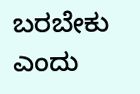ಬರಬೇಕು ಎಂದು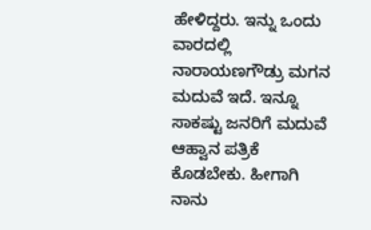ಹೇಳಿದ್ದರು. ಇನ್ನು ಒಂದು ವಾರದಲ್ಲಿ ನಾರಾಯಣಗೌಡ್ರು ಮಗನ ಮದುವೆ ಇದೆ. ಇನ್ನೂ ಸಾಕಷ್ಟು ಜನರಿಗೆ ಮದುವೆ ಆಹ್ವಾನ ಪತ್ರಿಕೆ ಕೊಡಬೇಕು. ಹೀಗಾಗಿ ನಾನು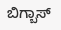ಬಿಗ್ಬಾಸ್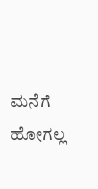ಮನೆಗೆ ಹೋಗಲ್ಲ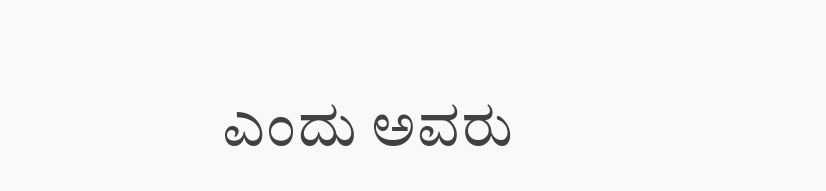ಎಂದು ಅವರು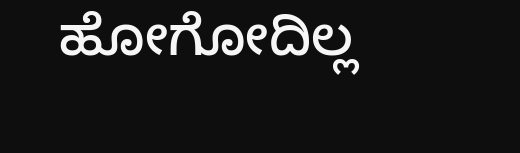ಹೋಗೋದಿಲ್ಲ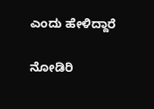ಎಂದು ಹೇಳಿದ್ದಾರೆ

ನೋಡಿರಿ